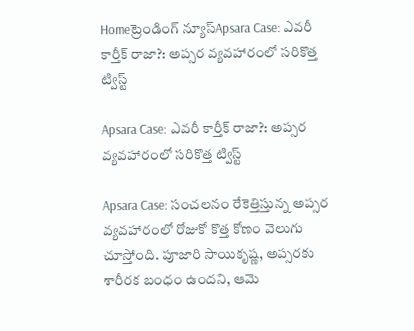Homeట్రెండింగ్ న్యూస్Apsara Case: ఎవరీ కార్తీక్‌ రాజా?: అప్సర వ్యవహారంలో సరికొత్త ట్విస్ట్‌

Apsara Case: ఎవరీ కార్తీక్‌ రాజా?: అప్సర వ్యవహారంలో సరికొత్త ట్విస్ట్‌

Apsara Case: సంచలనం రేకెత్తిస్తున్న అప్సర వ్యవహారంలో రోజుకో కొత్త కోణం వెలుగు చూస్తోంది. పూజారి సాయికృష్ణ, అప్సరకు శారీరక బంధం ఉందని, ఆమె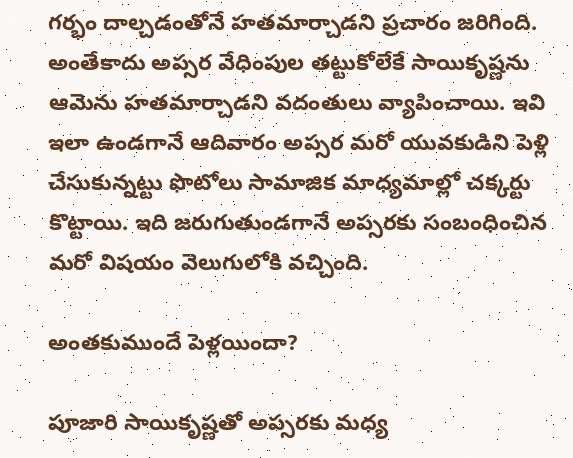గర్భం దాల్చడంతోనే హతమార్చాడని ప్రచారం జరిగింది. అంతేకాదు అప్సర వేధింపుల తట్టుకోలేకే సాయికృష్ణను ఆమెను హతమార్చాడని వదంతులు వ్యాపించాయి. ఇవి ఇలా ఉండగానే ఆదివారం అప్సర మరో యువకుడిని పెళ్లి చేసుకున్నట్టు ఫొటోలు సామాజిక మాధ్యమాల్లో చక్కర్టు కొట్టాయి. ఇది జరుగుతుండగానే అప్సరకు సంబంధించిన మరో విషయం వెలుగులోకి వచ్చింది.

అంతకుముందే పెళ్లయిందా?

పూజారి సాయికృష్ణతో అప్సరకు మధ్య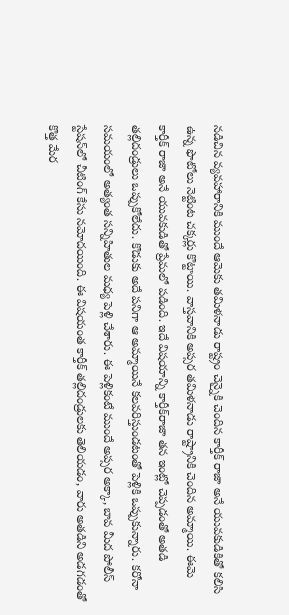నడిచిన వ్యవహారానికి ముందే ఆమెకు తమిళనాడు రాష్ట్రం చెన్నైకి చెందిన కార్తీక్‌ రాజా అనే యువకుడికితో కలిసి ఉన్న ఫొటోలు నెట్టింట చక్కర్లు కొట్టాయి. వాస్తవానికి అప్సర తమిళనాడు రాష్ట్రానికి చెందిన అమ్మాయి. ఈమె కార్తీక్‌ రాజా అనే యువకుడితో ప్రేమలో పడింది. ఇదే విషయాన్ని కార్తీక్‌రాజా తన ఇంట్లో చెప్పడంతో అతడి తల్లిదండ్రులు ఒప్పుకోలేదు. కొడుకు అదే పనిగా ఆ అమ్మాయినే కలవరిస్తుండటంతో పెళ్లికి ఒప్పుకున్నారు. కరోనా సమయంలో అత్యంత సన్నిహితుల మధ్య పెళ్లి చేశారు. ఈ పెళ్లికంటే ముందే అప్సర అక్కా, బావ మీద పోలీస్‌ స్టేషన్‌లో చీటింగ్‌ కేసు నమోదయింది. ఈ విషయంత కార్తీక్‌ తల్లిదండ్రులకు తెలియడం, వారు అతడిని అడగడంతో కొత్త మేర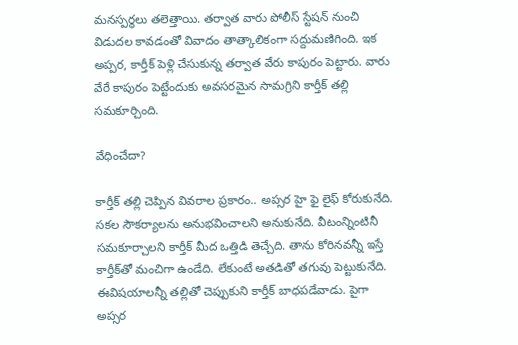మనస్పర్థలు తలెత్తాయి. తర్వాత వారు పోలీస్‌ స్టేషన్‌ నుంచి విడుదల కావడంతో వివాదం తాత్కాలికంగా సద్దుమణిగింది. ఇక అప్పర, కార్తీక్‌ పెళ్లి చేసుకున్న తర్వాత వేరు కాపురం పెట్టారు. వారు వేరే కాపురం పెట్టేందుకు అవసరమైన సామగ్రిని కార్తీక్‌ తల్లి సమకూర్చింది.

వేధించేదా?

కార్తీక్‌ తల్లి చెప్పిన వివరాల ప్రకారం.. అప్సర హై ఫై లైఫ్‌ కోరుకునేది. సకల సౌకర్యాలను అనుభవించాలని అనుకునేది. వీటంన్నింటినీ సమకూర్చాలని కార్తీక్‌ మీద ఒత్తిడి తెచ్చేది. తాను కోరినవన్నీ ఇస్తే కార్తీక్‌తో మంచిగా ఉండేది. లేకుంటే అతడితో తగువు పెట్టుకునేది. ఈవిషయాలన్నీ తల్లితో చెప్పుకుని కార్తీక్‌ బాధపడేవాడు. పైగా అప్సర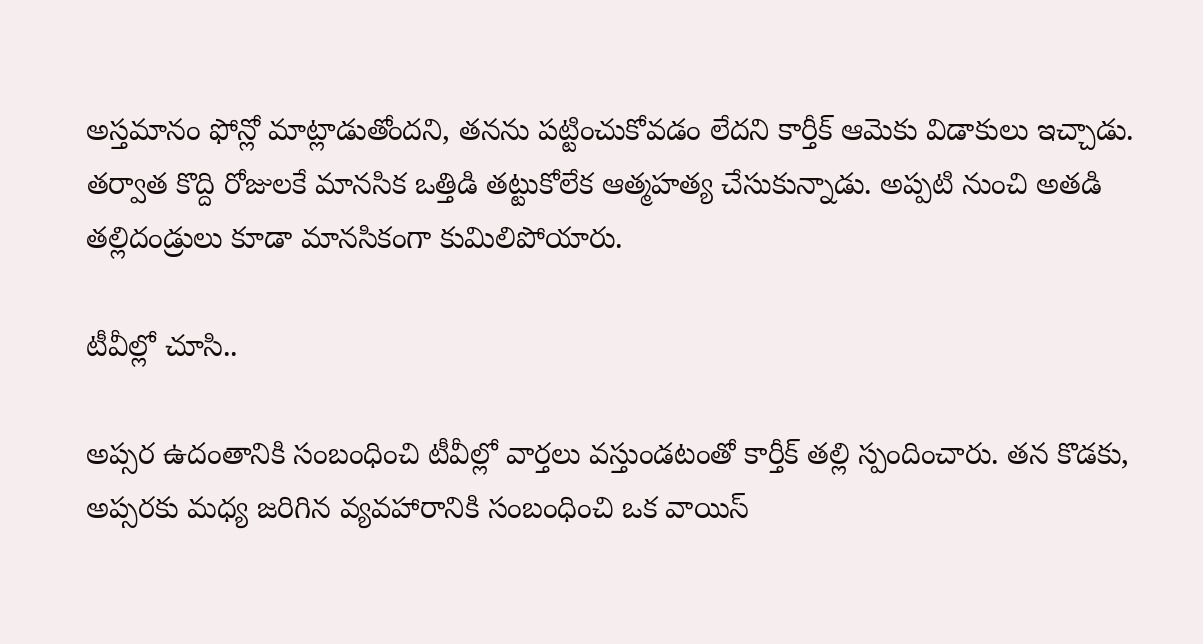అస్తమానం ఫోన్లో మాట్లాడుతోందని, తనను పట్టించుకోవడం లేదని కార్తీక్‌ ఆమెకు విడాకులు ఇచ్చాడు. తర్వాత కొద్ది రోజులకే మానసిక ఒత్తిడి తట్టుకోలేక ఆత్మహత్య చేసుకున్నాడు. అప్పటి నుంచి అతడి తల్లిదండ్రులు కూడా మానసికంగా కుమిలిపోయారు.

టీవీల్లో చూసి..

అప్సర ఉదంతానికి సంబంధించి టీవీల్లో వార్తలు వస్తుండటంతో కార్తీక్‌ తల్లి స్పందించారు. తన కొడకు, అప్సరకు మధ్య జరిగిన వ్యవహారానికి సంబంధించి ఒక వాయిస్‌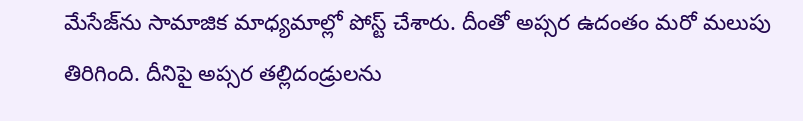మేసేజ్‌ను సామాజిక మాధ్యమాల్లో పోస్ట్‌ చేశారు. దీంతో అప్సర ఉదంతం మరో మలుపు తిరిగింది. దీనిపై అప్సర తల్లిదండ్రులను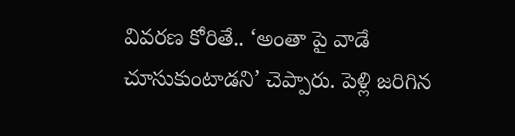వివరణ కోరితే.. ‘అంతా పై వాడే చూసుకుంటాడని’ చెప్పారు. పెళ్లి జరిగిన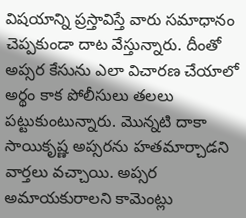విషయాన్ని ప్రస్తావిస్తే వారు సమాధానం చెప్పకుండా దాట వేస్తున్నారు. దీంతో అప్సర కేసును ఎలా విచారణ చేయాలో అర్థం కాక పోలీసులు తలలు పట్టుకుంటున్నారు. మొన్నటి దాకా సాయికృష్ణ అప్సరను హతమార్చాడని వార్తలు వచ్చాయి. అప్సర అమాయకురాలని కామెంట్లు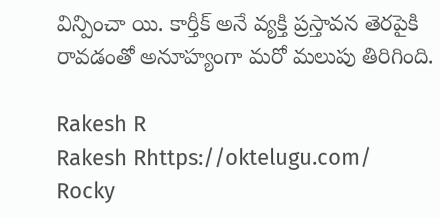విన్పించా యి. కార్తీక్‌ అనే వ్యక్తి ప్రస్తావన తెరపైకి రావడంతో అనూహ్యంగా మరో మలుపు తిరిగింది.

Rakesh R
Rakesh Rhttps://oktelugu.com/
Rocky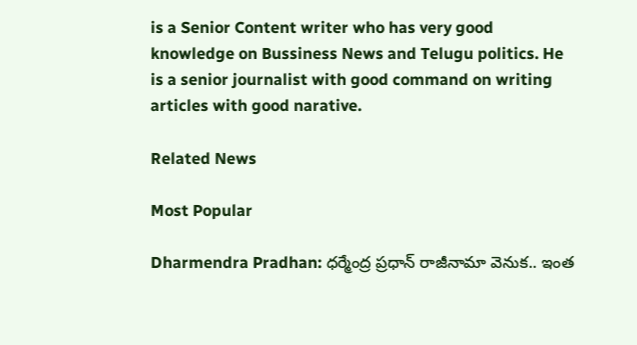is a Senior Content writer who has very good knowledge on Bussiness News and Telugu politics. He is a senior journalist with good command on writing articles with good narative.

Related News

Most Popular

Dharmendra Pradhan: ధర్మేంద్ర ప్రధాన్ రాజీనామా వెనుక.. ఇంత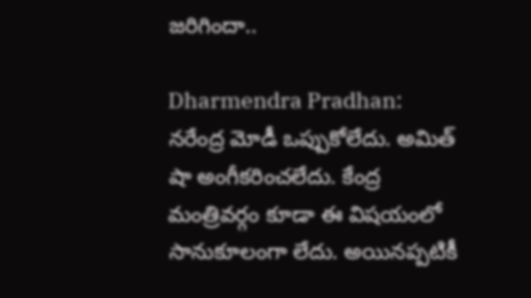జరిగిందా..

Dharmendra Pradhan: నరేంద్ర మోడీ ఒప్పుకోలేదు. అమిత్ షా అంగీకరించలేదు. కేంద్ర మంత్రివర్గం కూడా ఈ విషయంలో సానుకూలంగా లేదు. అయినప్పటికీ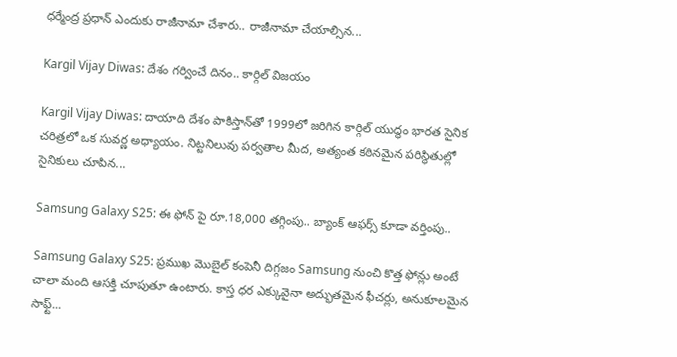ధర్మేంద్ర ప్రధాన్ ఎందుకు రాజీనామా చేశారు.. రాజీనామా చేయాల్సిన...

Kargil Vijay Diwas: దేశం గర్వించే దినం.. కార్గిల్‌ విజయం

Kargil Vijay Diwas: దాయాది దేశం పాకిస్తాన్‌తో 1999లో జరిగిన కార్గిల్‌ యుద్ధం భారత సైనిక చరిత్రలో ఒక సువర్ణ అధ్యాయం. నిట్టనిలువు పర్వతాల మీద, అత్యంత కఠినమైన పరిస్థితుల్లో సైనికులు చూపిన...

Samsung Galaxy S25: ఈ ఫోన్ పై రూ.18,000 తగ్గింపు.. బ్యాంక్ ఆఫర్స్ కూడా వర్తింపు..

Samsung Galaxy S25: ప్రముఖ మొబైల్ కంపెనీ దిగ్గజం Samsung నుంచి కొత్త ఫోన్లు అంటే చాలా మంది ఆసక్తి చూపుతూ ఉంటారు. కాస్త ధర ఎక్కువైనా అద్భుతమైన ఫీచర్లు, అనుకూలమైన సాఫ్ట్...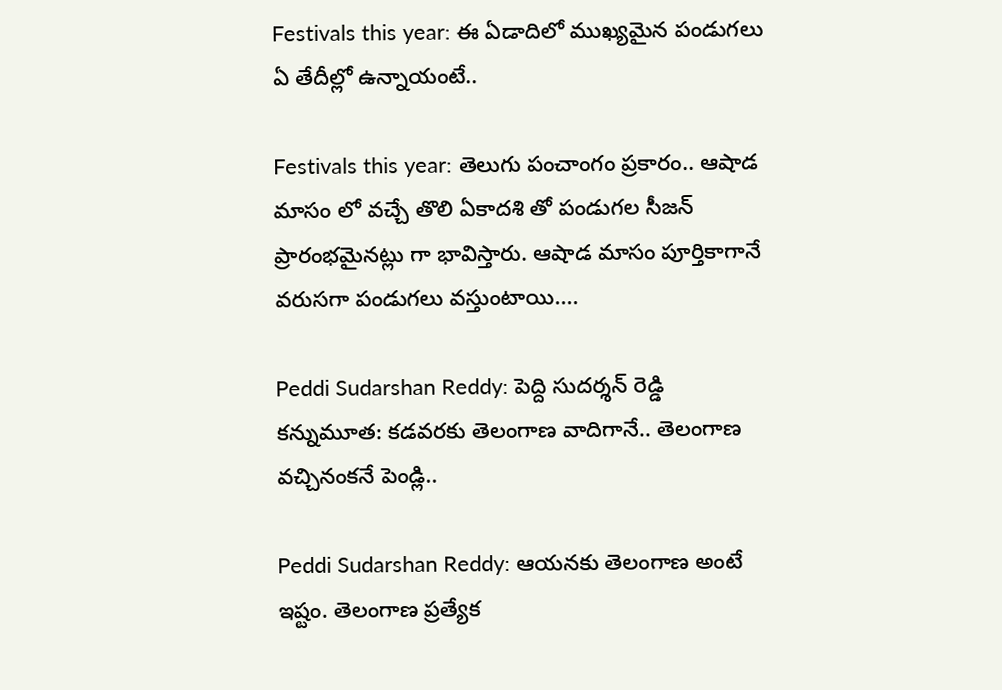Festivals this year: ఈ ఏడాదిలో ముఖ్యమైన పండుగలు ఏ తేదీల్లో ఉన్నాయంటే..

Festivals this year: తెలుగు పంచాంగం ప్రకారం.. ఆషాడ మాసం లో వచ్చే తొలి ఏకాదశి తో పండుగల సీజన్ ప్రారంభమైనట్లు గా భావిస్తారు. ఆషాడ మాసం పూర్తికాగానే వరుసగా పండుగలు వస్తుంటాయి....

Peddi Sudarshan Reddy: పెద్ది సుదర్శన్ రెడ్డి కన్నుమూత: కడవరకు తెలంగాణ వాదిగానే.. తెలంగాణ వచ్చినంకనే పెండ్లి..

Peddi Sudarshan Reddy: ఆయనకు తెలంగాణ అంటే ఇష్టం. తెలంగాణ ప్రత్యేక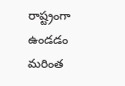రాష్ట్రంగా ఉండడం మరింత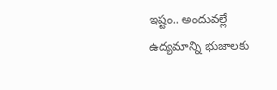ఇష్టం.. అందువల్లే ఉద్యమాన్ని భుజాలకు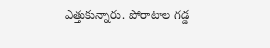ఎత్తుకున్నారు. పోరాటాల గడ్డ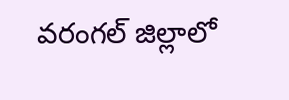వరంగల్ జిల్లాలో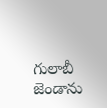గులాబీ జెండాను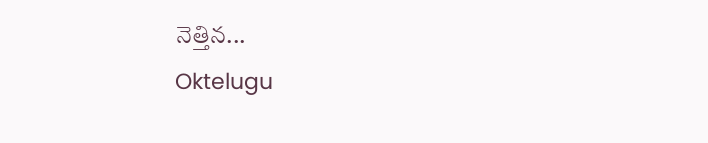నెత్తిన...
Oktelugu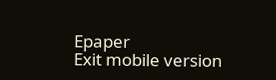Epaper
Exit mobile version